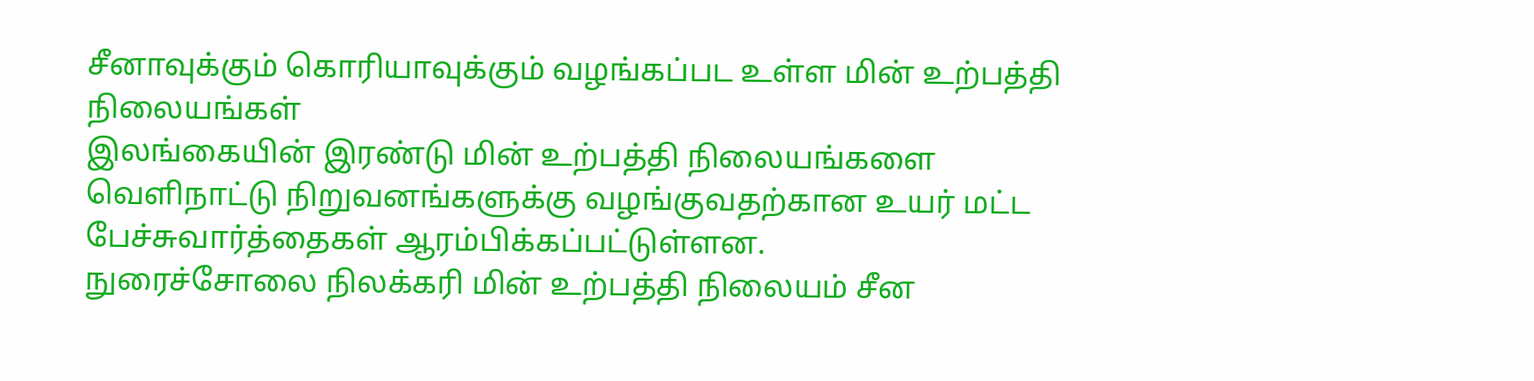சீனாவுக்கும் கொரியாவுக்கும் வழங்கப்பட உள்ள மின் உற்பத்தி நிலையங்கள்
இலங்கையின் இரண்டு மின் உற்பத்தி நிலையங்களை வெளிநாட்டு நிறுவனங்களுக்கு வழங்குவதற்கான உயர் மட்ட பேச்சுவார்த்தைகள் ஆரம்பிக்கப்பட்டுள்ளன.
நுரைச்சோலை நிலக்கரி மின் உற்பத்தி நிலையம் சீன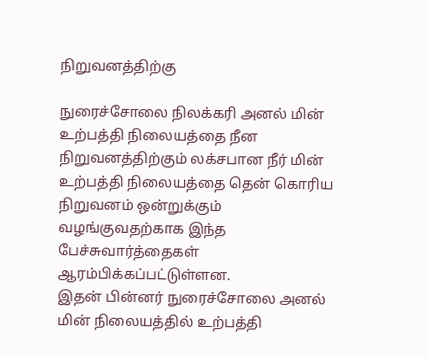நிறுவனத்திற்கு

நுரைச்சோலை நிலக்கரி அனல் மின் உற்பத்தி நிலையத்தை நீன நிறுவனத்திற்கும் லக்சபான நீர் மின் உற்பத்தி நிலையத்தை தென் கொரிய நிறுவனம் ஒன்றுக்கும் வழங்குவதற்காக இந்த பேச்சுவார்த்தைகள் ஆரம்பிக்கப்பட்டுள்ளன.
இதன் பின்னர் நுரைச்சோலை அனல் மின் நிலையத்தில் உற்பத்தி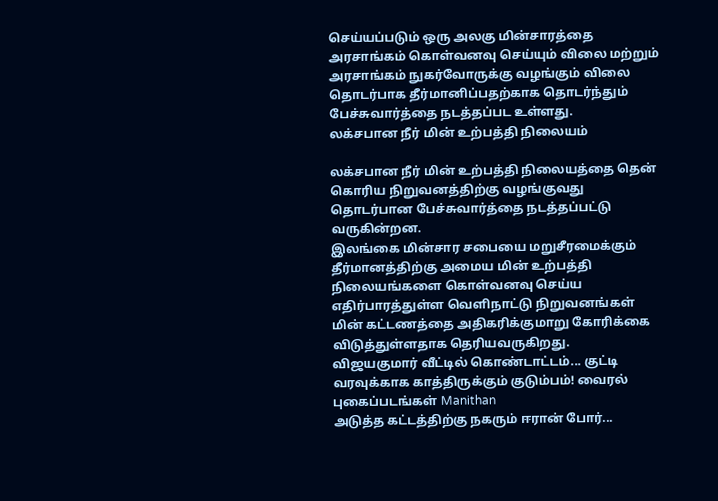செய்யப்படும் ஒரு அலகு மின்சாரத்தை அரசாங்கம் கொள்வனவு செய்யும் விலை மற்றும் அரசாங்கம் நுகர்வோருக்கு வழங்கும் விலை தொடர்பாக தீர்மானிப்பதற்காக தொடர்ந்தும் பேச்சுவார்த்தை நடத்தப்பட உள்ளது.
லக்சபான நீர் மின் உற்பத்தி நிலையம்

லக்சபான நீர் மின் உற்பத்தி நிலையத்தை தென் கொரிய நிறுவனத்திற்கு வழங்குவது தொடர்பான பேச்சுவார்த்தை நடத்தப்பட்டு வருகின்றன.
இலங்கை மின்சார சபையை மறுசீரமைக்கும் தீர்மானத்திற்கு அமைய மின் உற்பத்தி நிலையங்களை கொள்வனவு செய்ய எதிர்பாரத்துள்ள வெளிநாட்டு நிறுவனங்கள் மின் கட்டணத்தை அதிகரிக்குமாறு கோரிக்கை விடுத்துள்ளதாக தெரியவருகிறது.
விஜயகுமார் வீட்டில் கொண்டாட்டம்... குட்டி வரவுக்காக காத்திருக்கும் குடும்பம்! வைரல் புகைப்படங்கள் Manithan
அடுத்த கட்டத்திற்கு நகரும் ஈரான் போர்...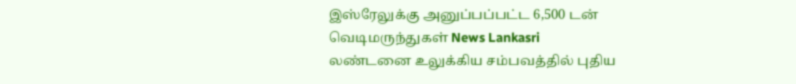இஸ்ரேலுக்கு அனுப்பப்பட்ட 6,500 டன் வெடிமருந்துகள் News Lankasri
லண்டனை உலுக்கிய சம்பவத்தில் புதிய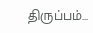திருப்பம்...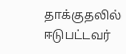தாக்குதலில் ஈடுபட்டவர்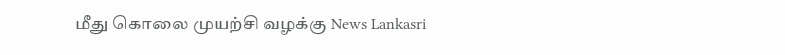மீது கொலை முயற்சி வழக்கு News Lankasri